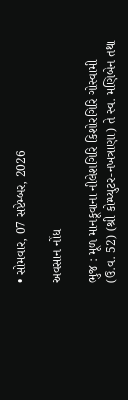• સોમવાર, 07 સપ્ટેમ્બર, 2026

અવસાન નોંધ

ભુજ : મૂળ માનકૂવાના નીલેશગિરિ કિશોરગિરિ ગોસ્વામી (ઉ.વ. 52) (શ્રી કોમ્પ્યુટર-નખત્રાણા) તે સ્વ. મણિબેન તથા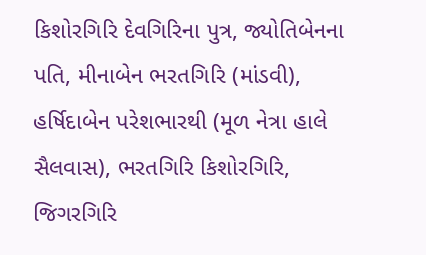કિશોરગિરિ દેવગિરિના પુત્ર, જ્યોતિબેનના પતિ, મીનાબેન ભરતગિરિ (માંડવી), હર્ષિદાબેન પરેશભારથી (મૂળ નેત્રા હાલે સૈલવાસ), ભરતગિરિ કિશોરગિરિ, જિગરગિરિ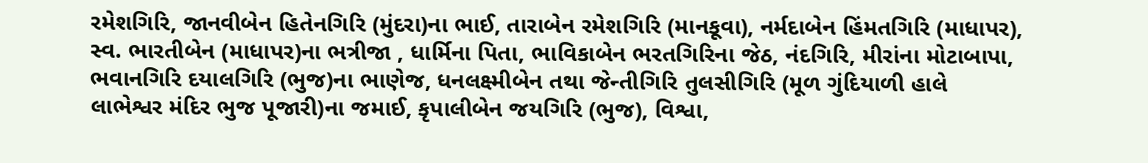રમેશગિરિ, જાનવીબેન હિતેનગિરિ (મુંદરા)ના ભાઈ, તારાબેન રમેશગિરિ (માનકૂવા), નર્મદાબેન હિંમતગિરિ (માધાપર), સ્વ. ભારતીબેન (માધાપર)ના ભત્રીજા , ધાર્મિના પિતા, ભાવિકાબેન ભરતગિરિના જેઠ, નંદગિરિ, મીરાંના મોટાબાપા, ભવાનગિરિ દયાલગિરિ (ભુજ)ના ભાણેજ, ધનલક્ષ્મીબેન તથા જેન્તીગિરિ તુલસીગિરિ (મૂળ ગુંદિયાળી હાલે લાભેશ્વર મંદિર ભુજ પૂજારી)ના જમાઈ, કૃપાલીબેન જયગિરિ (ભુજ), વિશ્વા,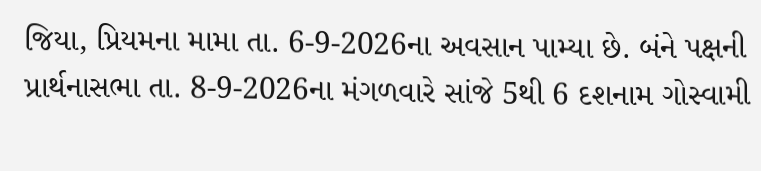જિયા, પ્રિયમના મામા તા. 6-9-2026ના અવસાન પામ્યા છે. બંને પક્ષની પ્રાર્થનાસભા તા. 8-9-2026ના મંગળવારે સાંજે 5થી 6 દશનામ ગોસ્વામી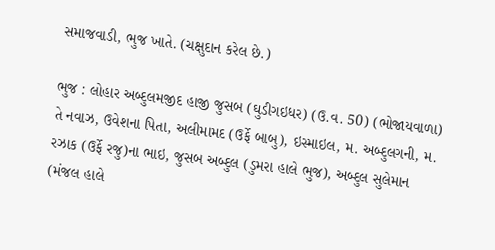સમાજવાડી, ભુજ ખાતે. (ચક્ષુદાન કરેલ છે.)

ભુજ : લોહાર અબ્દુલમજીદ હાજી જુસબ (ઘુડીગઇધર) (ઉ.વ. 50) (ભોજાયવાળા) તે નવાઝ, ઉવેશના પિતા, અલીમામદ (ઉર્ફે બાબુ), ઇસ્માઇલ, મ. અબ્દુલગની, મ. રઝાક (ઉર્ફે રજુ)ના ભાઇ, જુસબ અબ્દુલ (ડુમરા હાલે ભુજ), અબ્દુલ સુલેમાન (મંજલ હાલે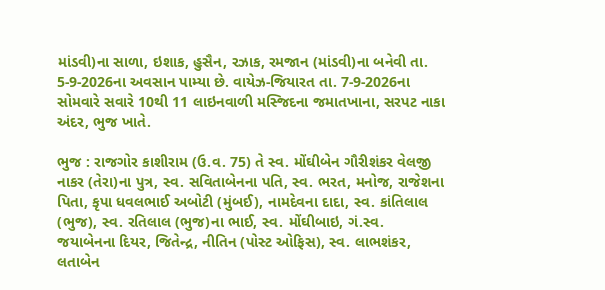માંડવી)ના સાળા, ઇશાક, હુસૈન, રઝાક, રમજાન (માંડવી)ના બનેવી તા. 5-9-2026ના અવસાન પામ્યા છે. વાયેઝ-જિયારત તા. 7-9-2026ના સોમવારે સવારે 10થી 11 લાઇનવાળી મસ્જિદના જમાતખાના, સરપટ નાકા અંદર, ભુજ ખાતે.

ભુજ : રાજગોર કાશીરામ (ઉ.વ. 75) તે સ્વ. મોંઘીબેન ગૌરીશંકર વેલજી નાકર (તેરા)ના પુત્ર, સ્વ. સવિતાબેનના પતિ, સ્વ. ભરત, મનોજ, રાજેશના પિતા, કૃપા ધવલભાઈ અબોટી (મુંબઈ), નામદેવના દાદા, સ્વ. કાંતિલાલ (ભુજ), સ્વ. રતિલાલ (ભુજ)ના ભાઈ, સ્વ. મોંઘીબાઇ, ગં.સ્વ. જયાબેનના દિયર, જિતેન્દ્ર, નીતિન (પોસ્ટ ઓફિસ), સ્વ. લાભશંકર, લતાબેન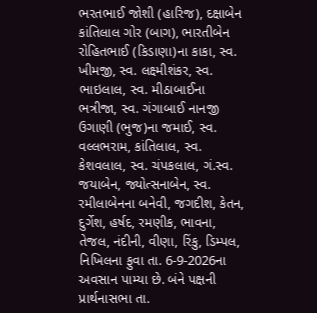ભરતભાઈ જોશી (હારિજ), દક્ષાબેન કાંતિલાલ ગોર (બાગ), ભારતીબેન રોહિતભાઈ (કિડાણા)ના કાકા, સ્વ. ખીમજી, સ્વ. લક્ષ્મીશંકર, સ્વ. ભાઇલાલ, સ્વ. મીઠાબાઈના ભત્રીજા, સ્વ. ગંગાબાઈ નાનજી ઉગાણી (ભુજ)ના જમાઈ, સ્વ. વલ્લભરામ, કાંતિલાલ, સ્વ. કેશવલાલ, સ્વ. ચંપકલાલ, ગં.સ્વ. જયાબેન, જ્યોત્સનાબેન, સ્વ. રમીલાબેનના બનેવી, જગદીશ, કેતન, દુર્ગેશ, હર્ષદ, રમણીક, ભાવના, તેજલ, નંદીની, વીણા, રિંકુ, ડિમ્પલ, નિખિલના ફુવા તા. 6-9-2026ના અવસાન પામ્યા છે. બંને પક્ષની પ્રાર્થનાસભા તા.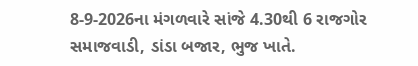8-9-2026ના મંગળવારે સાંજે 4.30થી 6 રાજગોર સમાજવાડી, ડાંડા બજાર, ભુજ ખાતે.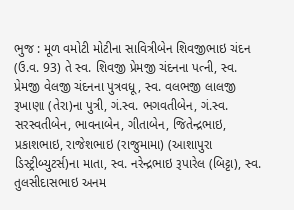ભુજ : મૂળ વમોટી મોટીના સાવિત્રીબેન શિવજીભાઇ ચંદન (ઉ.વ. 93) તે સ્વ. શિવજી પ્રેમજી ચંદનના પત્ની, સ્વ. પ્રેમજી વેલજી ચંદનના પુત્રવધૂ, સ્વ. વલભજી લાલજી રૂખાણા (તેરા)ના પુત્રી, ગં.સ્વ. ભગવતીબેન, ગં.સ્વ. સરસ્વતીબેન, ભાવનાબેન, ગીતાબેન, જિતેન્દ્રભાઇ, પ્રકાશભાઇ, રાજેશભાઇ (રાજુમામા) (આશાપુરા ડિસ્ટ્રીબ્યુટર્સ)ના માતા, સ્વ. નરેન્દ્રભાઇ રૂપારેલ (બિટ્ટા), સ્વ. તુલસીદાસભાઇ અનમ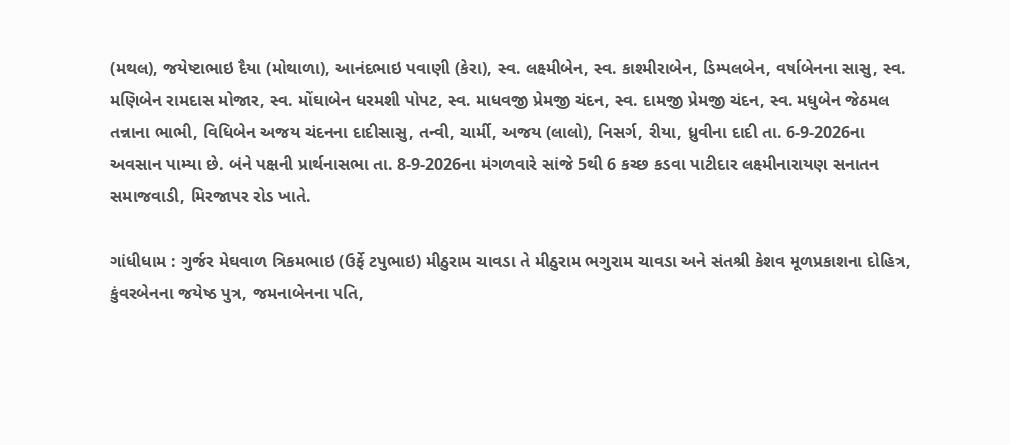(મથલ), જયેષ્ટાભાઇ દૈયા (મોથાળા), આનંદભાઇ પવાણી (કેરા), સ્વ. લક્ષ્મીબેન, સ્વ. કાશ્મીરાબેન, ડિમ્પલબેન, વર્ષાબેનના સાસુ, સ્વ. મણિબેન રામદાસ મોજાર, સ્વ. મોંઘાબેન ધરમશી પોપટ, સ્વ. માધવજી પ્રેમજી ચંદન, સ્વ. દામજી પ્રેમજી ચંદન, સ્વ. મધુબેન જેઠમલ તન્નાના ભાભી, વિધિબેન અજય ચંદનના દાદીસાસુ, તન્વી, ચાર્મી, અજય (લાલો), નિસર્ગ, રીયા, ધ્રુવીના દાદી તા. 6-9-2026ના અવસાન પામ્યા છે. બંને પક્ષની પ્રાર્થનાસભા તા. 8-9-2026ના મંગળવારે સાંજે 5થી 6 કચ્છ કડવા પાટીદાર લક્ષ્મીનારાયણ સનાતન સમાજવાડી, મિરજાપર રોડ ખાતે.

ગાંધીધામ : ગુર્જર મેઘવાળ ત્રિકમભાઇ (ઉર્ફે ટપુભાઇ) મીઠુરામ ચાવડા તે મીઠુરામ ભગુરામ ચાવડા અને સંતશ્રી કેશવ મૂળપ્રકાશના દોહિત્ર, કુંવરબેનના જયેષ્ઠ પુત્ર, જમનાબેનના પતિ,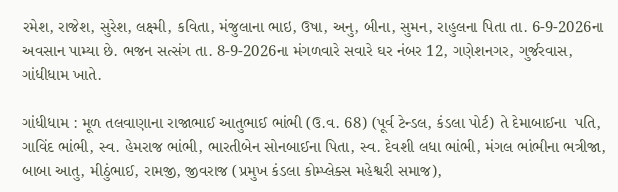રમેશ, રાજેશ, સુરેશ, લક્ષ્મી, કવિતા, મંજુલાના ભાઇ, ઉષા, અનુ, બીના, સુમન, રાહુલના પિતા તા. 6-9-2026ના અવસાન પામ્યા છે. ભજન સત્સંગ તા. 8-9-2026ના મંગળવારે સવારે ઘર નંબર 12, ગણેશનગર, ગુર્જરવાસ, ગાંધીધામ ખાતે.

ગાંધીધામ : મૂળ તલવાણાના રાજાભાઈ આતુભાઈ ભાંભી (ઉ.વ. 68) (પૂર્વ ટેન્ડલ, કંડલા પોર્ટ) તે દેમાબાઈના  પતિ, ગાવિંદ ભાંભી, સ્વ. હેમરાજ ભાંભી, ભારતીબેન સોનબાઈના પિતા, સ્વ. દેવશી લધા ભાંભી, મંગલ ભાંભીના ભત્રીજા, બાબા આતુ, મીઠુંભાઈ, રામજી, જીવરાજ (પ્રમુખ કંડલા કોમ્પ્લેક્સ મહેશ્વરી સમાજ),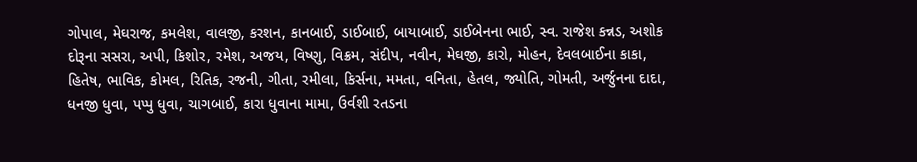ગોપાલ, મેઘરાજ, કમલેશ, વાલજી, કરશન, કાનબાઈ, ડાઈબાઈ, બાયાબાઈ, ડાઈબેનના ભાઈ, સ્વ. રાજેશ કન્નડ, અશોક દોરૂના સસરા, અપી, કિશોર, રમેશ, અજય, વિષ્ણુ, વિક્રમ, સંદીપ, નવીન, મેઘજી, કારો, મોહન, દેવલબાઈના કાકા, હિતેષ, ભાવિક, કોમલ, રિતિક, રજની, ગીતા, રમીલા, કિર્સના, મમતા, વનિતા, હેતલ, જ્યોતિ, ગોમતી, અર્જુનના દાદા, ધનજી ધુવા, પપ્પુ ધુવા, ચાગબાઈ, કારા ધુવાના મામા, ઉર્વશી રતડના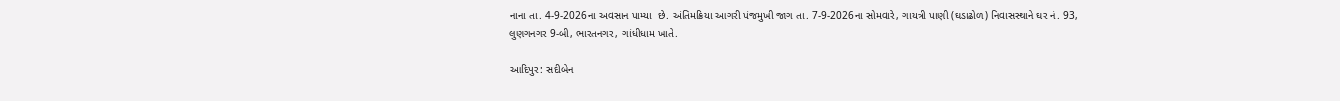નાના તા. 4-9-2026ના અવસાન પામ્યા  છે. અંતિમક્રિયા આગરી પંજમુખી જાગ તા. 7-9-2026ના સોમવારે, ગાયત્રી પાણી (ઘડાઢોળ) નિવાસસ્થાને ઘર નં. 93, લુણગનગર 9-બી, ભારતનગર, ગાંધીધામ ખાતે.

આદિપુર: સદીબેન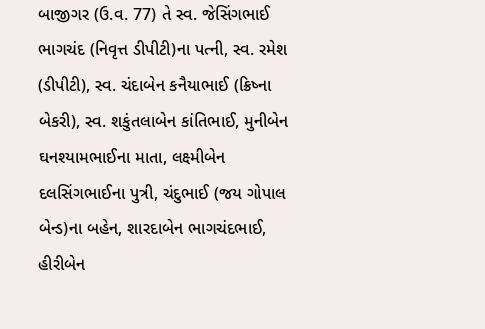બાજીગર (ઉ.વ. 77) તે સ્વ. જેસિંગભાઈ ભાગચંદ (નિવૃત્ત ડીપીટી)ના પત્ની, સ્વ. રમેશ (ડીપીટી), સ્વ. ચંદાબેન કનૈયાભાઈ (ક્રિષ્ના બેકરી), સ્વ. શકુંતલાબેન કાંતિભાઈ, મુનીબેન ઘનશ્યામભાઈના માતા, લક્ષ્મીબેન દલસિંગભાઈના પુત્રી, ચંદુભાઈ (જય ગોપાલ બેન્ડ)ના બહેન, શારદાબેન ભાગચંદભાઈ, હીરીબેન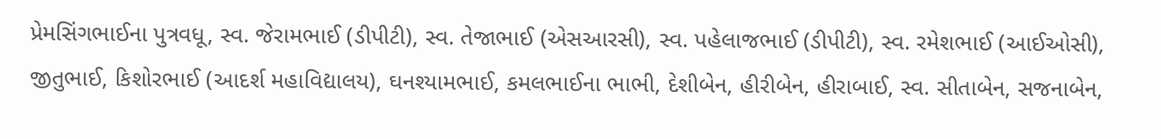પ્રેમસિંગભાઈના પુત્રવધૂ, સ્વ. જેરામભાઈ (ડીપીટી), સ્વ. તેજાભાઈ (એસઆરસી), સ્વ. પહેલાજભાઈ (ડીપીટી), સ્વ. રમેશભાઈ (આઈઓસી), જીતુભાઈ, કિશોરભાઈ (આદર્શ મહાવિદ્યાલય), ઘનશ્યામભાઈ, કમલભાઈના ભાભી, દેશીબેન, હીરીબેન, હીરાબાઈ, સ્વ. સીતાબેન, સજનાબેન,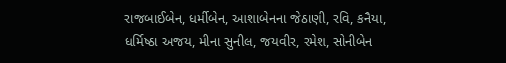રાજબાઈબેન, ધર્મીબેન, આશાબેનના જેઠાણી, રવિ, કનૈયા, ધર્મિષ્ઠા અજય, મીના સુનીલ, જયવીર, રમેશ, સોનીબેન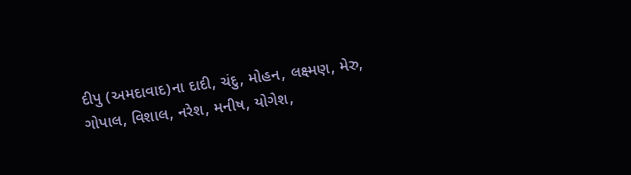દીપુ (અમદાવાદ)ના દાદી, ચંદુ, મોહન, લક્ષ્મણ, મેરુ, ગોપાલ, વિશાલ, નરેશ, મનીષ, યોગેશ,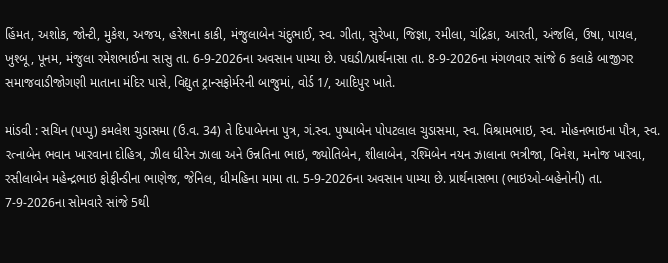હિંમત, અશોક, જોન્ટી, મુકેશ, અજય, હરેશના કાકી, મંજુલાબેન ચંદુભાઈ, સ્વ. ગીતા, સુરેખા, જિજ્ઞા, રમીલા, ચંદ્રિકા, આરતી, અંજલિ, ઉષા, પાયલ, ખુશ્બૂ, પૂનમ, મંજુલા રમેશભાઈના સાસુ તા. 6-9-2026ના અવસાન પામ્યા છે. પઘડી/પ્રાર્થનાસા તા. 8-9-2026ના મંગળવાર સાંજે 6 કલાકે બાજીગર સમાજવાડીજોગણી માતાના મંદિર પાસે, વિદ્યુત ટ્રાન્સફોર્મરની બાજુમાં, વોર્ડ 1/, આદિપુર ખાતે.

માંડવી : સચિન (પપ્પુ) કમલેશ ચુડાસમા (ઉ.વ. 34) તે દિપાબેનના પુત્ર, ગં.સ્વ. પુષ્પાબેન પોપટલાલ ચુડાસમા, સ્વ. વિશ્રામભાઇ, સ્વ. મોહનભાઇના પૌત્ર, સ્વ. રત્નાબેન ભવાન ખારવાના દોહિત્ર, ઝીલ ધીરેન ઝાલા અને ઉન્નતિના ભાઇ, જ્યોતિબેન, શીલાબેન, રશ્મિબેન નયન ઝાલાના ભત્રીજા, વિનેશ, મનોજ ખારવા, રસીલાબેન મહેન્દ્રભાઇ ફોફીન્ડીના ભાણેજ, જેનિલ, ધીમહિના મામા તા. 5-9-2026ના અવસાન પામ્યા છે. પ્રાર્થનાસભા (ભાઇઓ-બહેનોની) તા. 7-9-2026ના સોમવારે સાંજે 5થી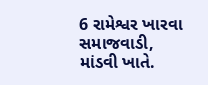6 રામેશ્વર ખારવા સમાજવાડી, માંડવી ખાતે.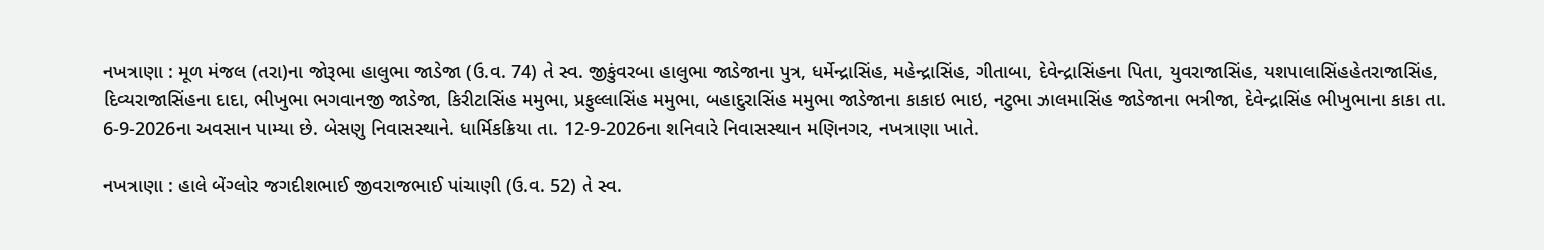નખત્રાણા : મૂળ મંજલ (તરા)ના જોરૂભા હાલુભા જાડેજા (ઉ.વ. 74) તે સ્વ. જીકુંવરબા હાલુભા જાડેજાના પુત્ર, ધર્મેન્દ્રાસિંહ, મહેન્દ્રાસિંહ, ગીતાબા, દેવેન્દ્રાસિંહના પિતા, યુવરાજાસિંહ, યશપાલાસિંહહેતરાજાસિંહ, દિવ્યરાજાસિંહના દાદા, ભીખુભા ભગવાનજી જાડેજા, કિરીટાસિંહ મમુભા, પ્રફુલ્લાસિંહ મમુભા, બહાદુરાસિંહ મમુભા જાડેજાના કાકાઇ ભાઇ, નટુભા ઝાલમાસિંહ જાડેજાના ભત્રીજા, દેવેન્દ્રાસિંહ ભીખુભાના કાકા તા. 6-9-2026ના અવસાન પામ્યા છે. બેસણુ નિવાસસ્થાને. ધાર્મિકક્રિયા તા. 12-9-2026ના શનિવારે નિવાસસ્થાન મણિનગર, નખત્રાણા ખાતે.

નખત્રાણા : હાલે બેંગ્લોર જગદીશભાઈ જીવરાજભાઈ પાંચાણી (ઉ.વ. 52) તે સ્વ.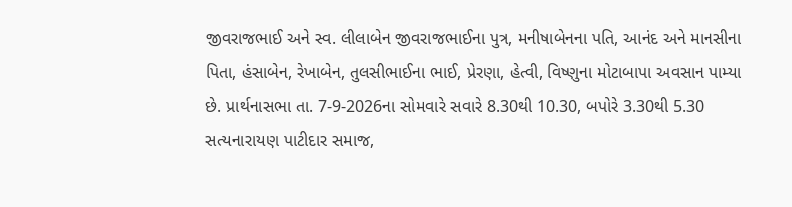જીવરાજભાઈ અને સ્વ. લીલાબેન જીવરાજભાઈના પુત્ર, મનીષાબેનના પતિ, આનંદ અને માનસીના પિતા, હંસાબેન, રેખાબેન, તુલસીભાઈના ભાઈ, પ્રેરણા, હેત્વી, વિષ્ણુના મોટાબાપા અવસાન પામ્યા છે. પ્રાર્થનાસભા તા. 7-9-2026ના સોમવારે સવારે 8.30થી 10.30, બપોરે 3.30થી 5.30 સત્યનારાયણ પાટીદાર સમાજ,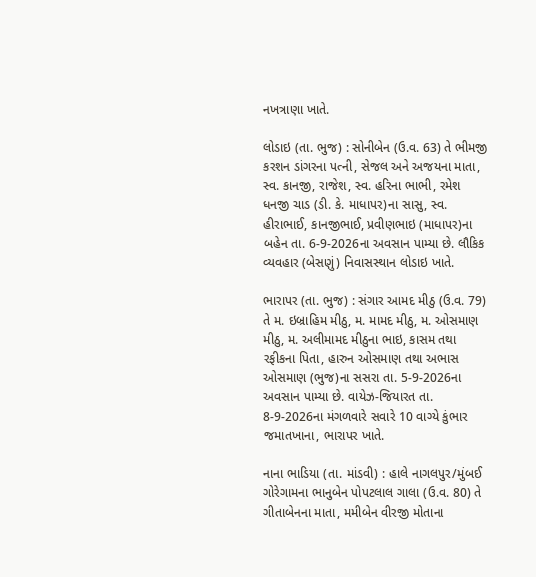નખત્રાણા ખાતે.

લોડાઇ (તા. ભુજ) : સોનીબેન (ઉ.વ. 63) તે ભીમજી કરશન ડાંગરના પત્ની, સેજલ અને અજયના માતા, સ્વ. કાનજી, રાજેશ, સ્વ. હરિના ભાભી, રમેશ ધનજી ચાડ (ડી. કે. માધાપર)ના સાસુ, સ્વ. હીરાભાઈ, કાનજીભાઈ, પ્રવીણભાઇ (માધાપર)ના બહેન તા. 6-9-2026ના અવસાન પામ્યા છે. લૌકિક વ્યવહાર (બેસણું) નિવાસસ્થાન લોડાઇ ખાતે.

ભારાપર (તા. ભુજ) : સંગાર આમદ મીઠુ (ઉ.વ. 79) તે મ. ઇબ્રાહિમ મીઠુ, મ. મામદ મીઠુ, મ. ઓસમાણ મીઠુ, મ. અલીમામદ મીઠુના ભાઇ, કાસમ તથા રફીકના પિતા, હારુન ઓસમાણ તથા અભાસ ઓસમાણ (ભુજ)ના સસરા તા. 5-9-2026ના અવસાન પામ્યા છે. વાયેઝ-જિયારત તા. 8-9-2026ના મંગળવારે સવારે 10 વાગ્યે કુંભાર જમાતખાના, ભારાપર ખાતે.

નાના ભાડિયા (તા. માંડવી) : હાલે નાગલપુર/મુંબઈ ગોરેગામના ભાનુબેન પોપટલાલ ગાલા (ઉ.વ. 80) તે ગીતાબેનના માતા, મમીબેન વીરજી મોતાના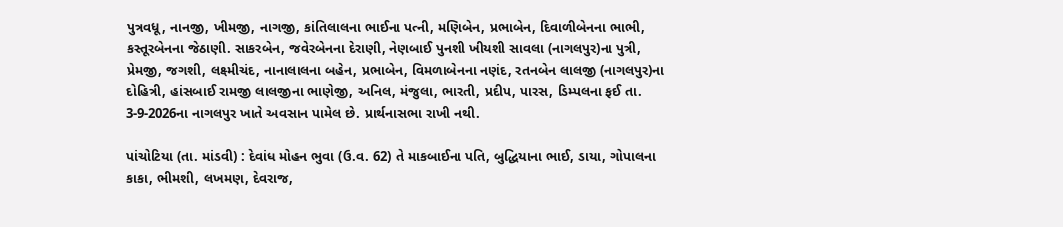પુત્રવધૂ, નાનજી, ખીમજી, નાગજી, કાંતિલાલના ભાઈના પત્ની, મણિબેન, પ્રભાબેન, દિવાળીબેનના ભાભી, કસ્તૂરબેનના જેઠાણી. સાકરબેન, જવેરબેનના દેરાણી, નેણબાઈ પુનશી ખીયશી સાવલા (નાગલપુર)ના પુત્રી, પ્રેમજી, જગશી, લક્ષ્મીચંદ, નાનાલાલના બહેન, પ્રભાબેન, વિમળાબેનના નણંદ, રતનબેન લાલજી (નાગલપુર)ના દોહિત્રી, હાંસબાઈ રામજી લાલજીના ભાણેજી, અનિલ, મંજુલા, ભારતી, પ્રદીપ, પારસ, ડિમ્પલના ફઈ તા. 3-9-2026ના નાગલપુર ખાતે અવસાન પામેલ છે. પ્રાર્થનાસભા રાખી નથી.

પાંચોટિયા (તા. માંડવી) : દેવાંધ મોહન ભુવા (ઉ.વ. 62) તે માકબાઈના પતિ, બુદ્ધિયાના ભાઈ, ડાયા, ગોપાલના કાકા, ભીમશી, લખમણ, દેવરાજ,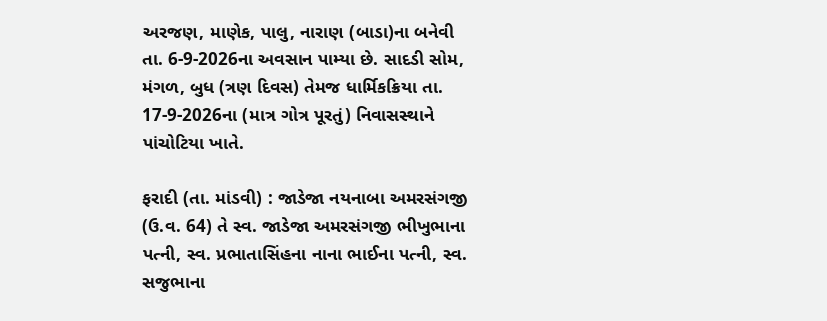અરજણ, માણેક, પાલુ, નારાણ (બાડા)ના બનેવી તા. 6-9-2026ના અવસાન પામ્યા છે. સાદડી સોમ, મંગળ, બુધ (ત્રણ દિવસ) તેમજ ધાર્મિકક્રિયા તા. 17-9-2026ના (માત્ર ગોત્ર પૂરતું) નિવાસસ્થાને પાંચોટિયા ખાતે.

ફરાદી (તા. માંડવી) : જાડેજા નયનાબા અમરસંગજી (ઉ.વ. 64) તે સ્વ. જાડેજા અમરસંગજી ભીખુભાના પત્ની, સ્વ. પ્રભાતાસિંહના નાના ભાઈના પત્ની, સ્વ. સજુભાના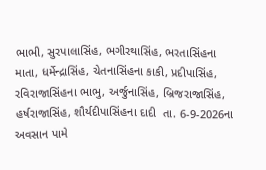ભાભી, સુરપાલાસિંહ, ભગીરથાસિંહ, ભરતાસિંહના માતા, ધર્મેન્દ્રાસિંહ, ચેતનાસિંહના કાકી, પ્રદીપાસિંહ, રવિરાજાસિંહના ભાભુ, અર્જુનાસિંહ, બ્રિજરાજાસિંહ, હર્ષરાજાસિંહ, શૌર્યદીપાસિંહના દાદી  તા. 6-9-2026ના અવસાન પામે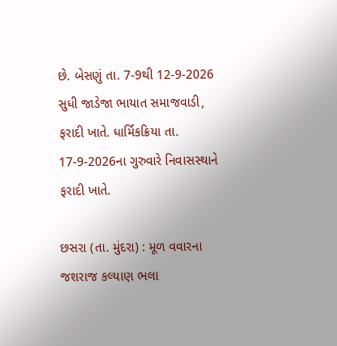છે. બેસણું તા. 7-9થી 12-9-2026 સુધી જાડેજા ભાયાત સમાજવાડી, ફરાદી ખાતે. ધાર્મિકક્રિયા તા. 17-9-2026ના ગુરુવારે નિવાસસ્થાને ફરાદી ખાતે.

છસરા (તા. મુંદરા) : મૂળ વવારના જશરાજ કલ્યાણ ભલા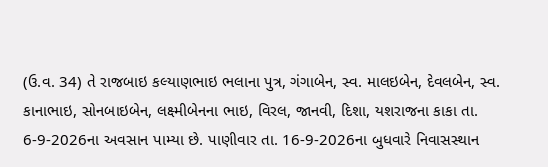(ઉ.વ. 34) તે રાજબાઇ કલ્યાણભાઇ ભલાના પુત્ર, ગંગાબેન, સ્વ. માલઇબેન, દેવલબેન, સ્વ. કાનાભાઇ, સોનબાઇબેન, લક્ષ્મીબેનના ભાઇ, વિરલ, જાનવી, દિશા, યશરાજના કાકા તા. 6-9-2026ના અવસાન પામ્યા છે. પાણીવાર તા. 16-9-2026ના બુધવારે નિવાસસ્થાન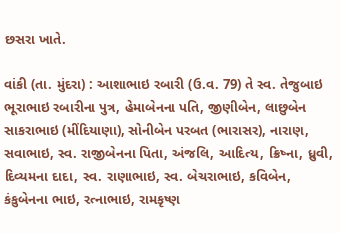છસરા ખાતે.

વાંકી (તા. મુંદરા) : આશાભાઇ રબારી (ઉ.વ. 79) તે સ્વ. તેજુબાઇ ભૂરાભાઇ રબારીના પુત્ર, હેમાબેનના પતિ, જીણીબેન, લાછુબેન સાકરાભાઇ (મીંદિયાણા), સોનીબેન પરબત (ભારાસર), નારાણ, સવાભાઇ, સ્વ. રાજીબેનના પિતા, અંજલિ, આદિત્ય, ક્રિષ્ના, ધ્રુવી, દિવ્યમના દાદા, સ્વ. રાણાભાઇ, સ્વ. બેચરાભાઇ, કવિબેન, કંકુબેનના ભાઇ, રત્નાભાઇ, રામકૃષ્ણ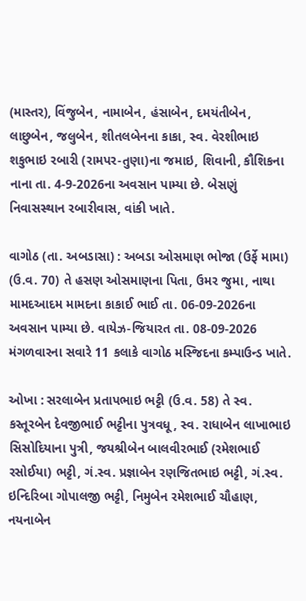(માસ્તર), વિંજુબેન, નામાબેન, હંસાબેન, દમયંતીબેન, લાછુબેન, જલુબેન, શીતલબેનના કાકા, સ્વ. વેરશીભાઇ શકુભાઇ રબારી (રામપર-તુણા)ના જમાઇ, શિવાની, કૌશિકના નાના તા. 4-9-2026ના અવસાન પામ્યા છે. બેસણું નિવાસસ્થાન રબારીવાસ, વાંકી ખાતે.

વાગોઠ (તા. અબડાસા) : અબડા ઓસમાણ ભોજા (ઉર્ફે મામા) (ઉ.વ. 70) તે હસણ ઓસમાણના પિતા, ઉમર જુમા, નાથા મામદઆદમ મામદના કાકાઈ ભાઈ તા. 06-09-2026ના અવસાન પામ્યા છે. વાયેઝ-જિયારત તા. 08-09-2026 મંગળવારના સવારે 11 કલાકે વાગોઠ મસ્જિદના કમ્પાઉન્ડ ખાતે.

ઓખા : સરલાબેન પ્રતાપભાઇ ભટ્ટી (ઉ.વ. 58) તે સ્વ. કસ્તૂરબેન દેવજીભાઈ ભટ્ટીના પુત્રવધૂ, સ્વ. રાધાબેન લાખાભાઇ સિસોદિયાના પુત્રી, જયશ્રીબેન બાલવીરભાઈ (રમેશભાઈ રસોઈયા) ભટ્ટી, ગં.સ્વ. પ્રજ્ઞાબેન રણજિતભાઇ ભટ્ટી, ગં.સ્વ. ઇન્દિરિબા ગોપાલજી ભટ્ટી, નિમુબેન રમેશભાઈ ચૌહાણ, નયનાબેન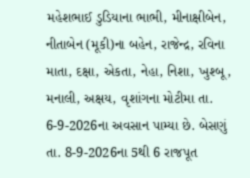મહેશભાઈ ડુડિયાના ભાભી, મીનાક્ષીબેન, નીતાબેન (મૂકી)ના બહેન, રાજેન્દ્ર, રવિના માતા, દક્ષા, એકતા, નેહા, નિશા, ખુશ્બૂ, મનાલી, અક્ષય, વૃશાંગના મોટીમા તા. 6-9-2026ના અવસાન પામ્યા છે. બેસણું તા. 8-9-2026ના 5થી 6 રાજપૂત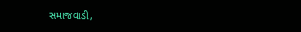સમાજવાડી,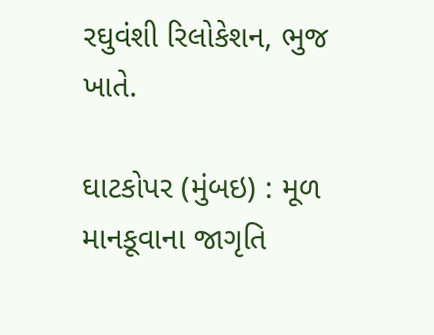રઘુવંશી રિલોકેશન, ભુજ ખાતે.

ઘાટકોપર (મુંબઇ) : મૂળ માનકૂવાના જાગૃતિ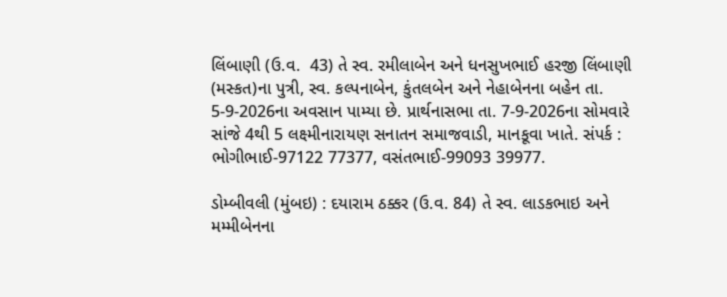લિંબાણી (ઉ.વ.  43) તે સ્વ. રમીલાબેન અને ધનસુખભાઈ હરજી લિંબાણી (મસ્કત)ના પુત્રી, સ્વ. કલ્પનાબેન, કુંતલબેન અને નેહાબેનના બહેન તા. 5-9-2026ના અવસાન પામ્યા છે. પ્રાર્થનાસભા તા. 7-9-2026ના સોમવારે સાંજે 4થી 5 લક્ષ્મીનારાયણ સનાતન સમાજવાડી, માનકૂવા ખાતે. સંપર્ક : ભોગીભાઈ-97122 77377, વસંતભાઈ-99093 39977.

ડોમ્બીવલી (મુંબઇ) : દયારામ ઠક્કર (ઉ.વ. 84) તે સ્વ. લાડકભાઇ અને મમ્મીબેનના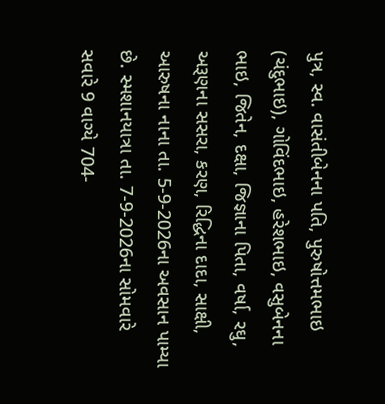પુત્ર, સ્વ. વાસંતીબેનના પતિ, પુરુષોત્તમભાઇ (ચંદુભાઇ), ગોવિંદભાઇ, હરેશભાઇ, વસુબેનના ભાઇ, જિતેન, દક્ષા, જિજ્ઞાના પિતા, વર્ષા, રઘુ, અરૂણના સસરા, કરણ, રિદ્ધિના દાદા, સાક્ષી, આરુષના નાના તા. 5-9-2026ના અવસાન પામ્યા છે. સ્મશાનયાત્રા તા. 7-9-2026ના સોમવારે સવારે 9 વાગ્યે 704-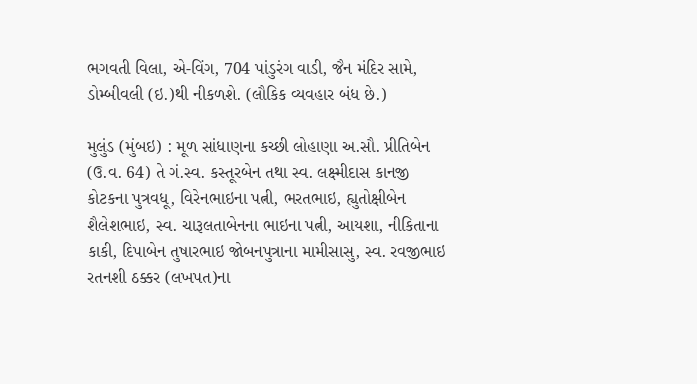ભગવતી વિલા, એ-વિંગ, 704 પાંડુરંગ વાડી, જૈન મંદિર સામે, ડોમ્બીવલી (ઇ.)થી નીકળશે. (લૌકિક વ્યવહાર બંધ છે.)

મુલુંડ (મુંબઇ) : મૂળ સાંધાણના કચ્છી લોહાણા અ.સૌ. પ્રીતિબેન (ઉ.વ. 64) તે ગં.સ્વ. કસ્તૂરબેન તથા સ્વ. લક્ષ્મીદાસ કાનજી કોટકના પુત્રવધૂ, વિરેનભાઇના પત્ની, ભરતભાઇ, હ્યુતોક્ષીબેન શૈલેશભાઇ, સ્વ. ચારૂલતાબેનના ભાઇના પત્ની, આયશા, નીકિતાના કાકી, દિપાબેન તુષારભાઇ જોબનપુત્રાના મામીસાસુ, સ્વ. રવજીભાઇ રતનશી ઠક્કર (લખપત)ના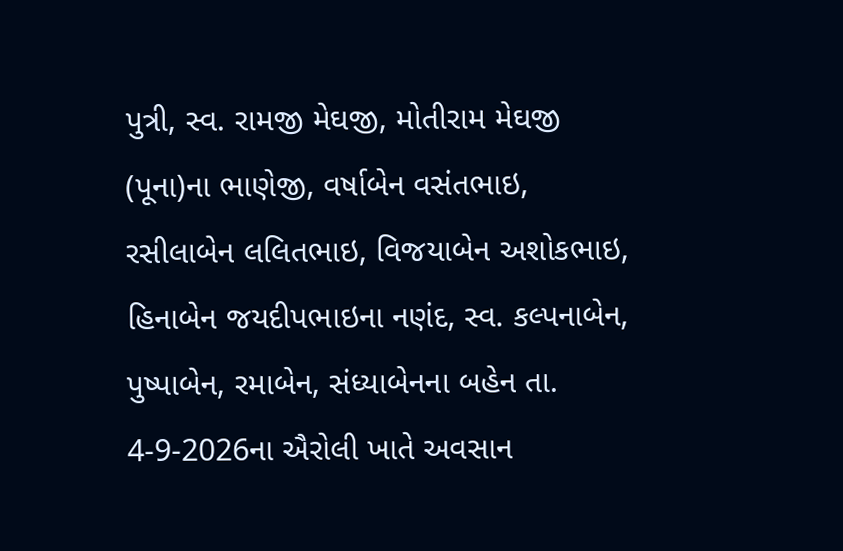પુત્રી, સ્વ. રામજી મેઘજી, મોતીરામ મેઘજી (પૂના)ના ભાણેજી, વર્ષાબેન વસંતભાઇ, રસીલાબેન લલિતભાઇ, વિજયાબેન અશોકભાઇ, હિનાબેન જયદીપભાઇના નણંદ, સ્વ. કલ્પનાબેન, પુષ્પાબેન, રમાબેન, સંધ્યાબેનના બહેન તા. 4-9-2026ના ઐરોલી ખાતે અવસાન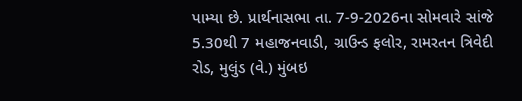પામ્યા છે. પ્રાર્થનાસભા તા. 7-9-2026ના સોમવારે સાંજે 5.30થી 7 મહાજનવાડી, ગ્રાઉન્ડ ફલોર, રામરતન ત્રિવેદી રોડ, મુલુંડ (વે.) મુંબઇ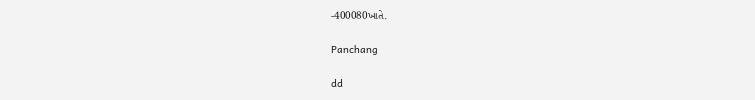-400080ખાતે.

Panchang

dd